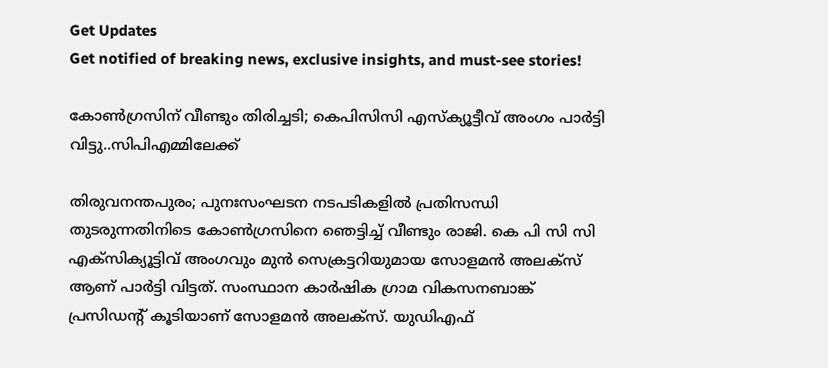Get Updates
Get notified of breaking news, exclusive insights, and must-see stories!

കോൺഗ്രസിന് വീണ്ടും തിരിച്ചടി; കെപിസിസി എസ്‌ക്യൂട്ടീവ് അംഗം പാർട്ടി വിട്ടു..സിപിഎമ്മിലേക്ക്

തിരുവനന്തപുരം; പുനഃസംഘടന നടപടികളിൽ പ്രതിസന്ധി തുടരുന്നതിനിടെ കോൺഗ്രസിനെ ഞെട്ടിച്ച് വീണ്ടും രാജി. കെ പി സി സി എക്‌സിക്യൂട്ടിവ് അംഗവും മുൻ സെക്രട്ടറിയുമായ സോളമൻ അലക്സ് ആണ് പാർട്ടി വിട്ടത്. സംസ്ഥാന കാര്‍ഷിക ഗ്രാമ വികസനബാങ്ക് പ്രസിഡന്റ് കൂടിയാണ് സോളമന്‍ അലക്സ്. യുഡിഎഫ്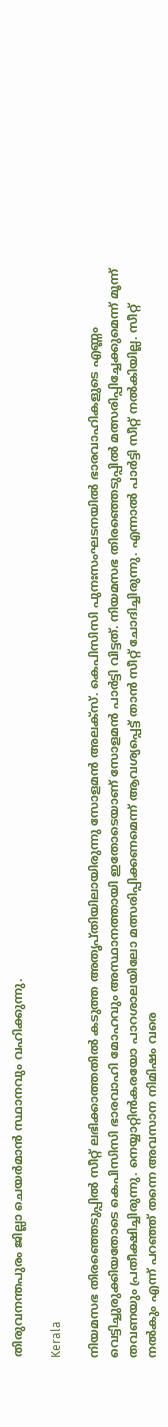തിരുവനന്തപുരം ജില്ലാ ചെയർമാൻ സ്ഥാനവും വഹിക്കുന്നു.

Kerala

നിയമസഭ തിരഞ്ഞെടുപ്പിൽ സീറ്റ് ലഭിക്കാത്തതിൽ കടുത്ത അതൃപ്തിയിലായിരുന്നു സോളമൻ അലക്സ്. കെപിസിസി പുനഃസംഘടനയിൽ ഭാരവാഹികളുടെ എണ്ണം വെട്ടിച്ചുരുക്കിയതോടെ കെപിസിസി ഭാരവാഹി മോഹവും അസ്ഥാനത്തായി ഇതോടെയാണ് സോളമൻ പാർട്ടി വിട്ടത്. നിയമസഭ തിരഞ്ഞെടുപ്പിൽ മത്സരിപ്പിച്ചേക്കുമെന്ന് മൂന്ന് തവണയും പ്രതീക്ഷിച്ചിരുന്നു. നെയ്യാറ്റിൻകരയോ പാറശാലയിലോ മത്സരിപ്പിക്കണമെന്ന് ആവശ്യപ്പെട്ട് താൻ സീറ്റ് ചോദിച്ചിരുന്നു. എന്നാൽ പാർട്ടി സീറ്റ് നൽകിയില്ല. സീറ്റ് നൽകും എന്ന് പറഞ്ഞ് തന്നെ അവസാന നിമിഷം വരെ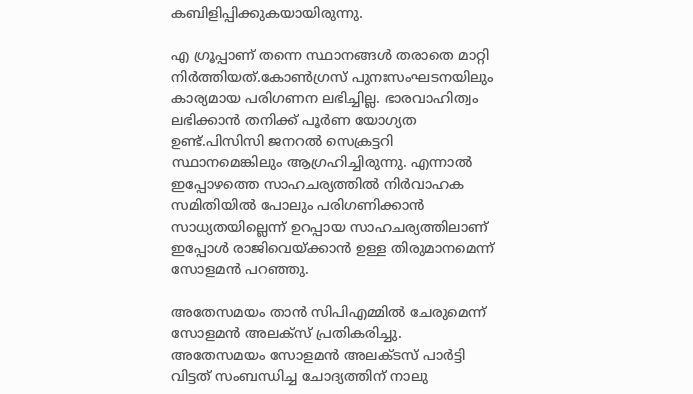കബിളിപ്പിക്കുകയായിരുന്നു.

എ ഗ്രൂപ്പാണ് തന്നെ സ്ഥാനങ്ങൾ തരാതെ മാറ്റി നിർത്തിയത്.കോൺഗ്രസ് പുനഃസംഘടനയിലും കാര്യമായ പരിഗണന ലഭിച്ചില്ല. ഭാരവാഹിത്വം ലഭിക്കാൻ തനിക്ക് പൂർണ യോഗ്യത ഉണ്ട്.പിസിസി ജനറൽ സെക്രട്ടറി സ്ഥാനമെങ്കിലും ആഗ്രഹിച്ചിരുന്നു. എന്നാൽ ഇപ്പോഴത്തെ സാഹചര്യത്തിൽ നിർവാഹക സമിതിയിൽ പോലും പരിഗണിക്കാൻ സാധ്യതയില്ലെന്ന് ഉറപ്പായ സാഹചര്യത്തിലാണ് ഇപ്പോൾ രാജിവെയ്ക്കാൻ ഉള്ള തിരുമാനമെന്ന് സോളമൻ പറഞ്ഞു.

അതേസമയം താൻ സിപിഎമ്മിൽ ചേരുമെന്ന് സോളമൻ അലക്സ് പ്രതികരിച്ചു. അതേസമയം സോളമൻ അലക്ടസ് പാർട്ടി വിട്ടത് സംബന്ധിച്ച ചോദ്യത്തിന് നാലു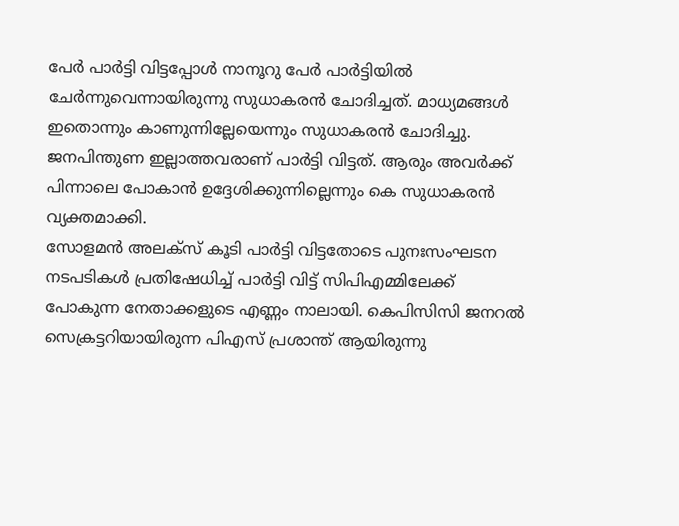പേർ പാർട്ടി വിട്ടപ്പോൾ നാനൂറു പേർ പാർട്ടിയിൽ ചേർന്നുവെന്നായിരുന്നു സുധാകരൻ ചോദിച്ചത്. മാധ്യമങ്ങൾ ഇതൊന്നും കാണുന്നില്ലേയെന്നും സുധാകരൻ ചോദിച്ചു. ജനപിന്തുണ ഇല്ലാത്തവരാണ് പാർട്ടി വിട്ടത്. ആരും അവർക്ക് പിന്നാലെ പോകാൻ ഉദ്ദേശിക്കുന്നില്ലെന്നും കെ സുധാകരൻ വ്യക്തമാക്കി.
സോളമൻ അലക്സ് കൂടി പാർട്ടി വിട്ടതോടെ പുനഃസംഘടന നടപടികൾ പ്രതിഷേധിച്ച് പാർട്ടി വിട്ട് സിപിഎമ്മിലേക്ക് പോകുന്ന നേതാക്കളുടെ എണ്ണം നാലായി. കെപിസിസി ജനറൽ സെക്രട്ടറിയായിരുന്ന പിഎസ് പ്രശാന്ത് ആയിരുന്നു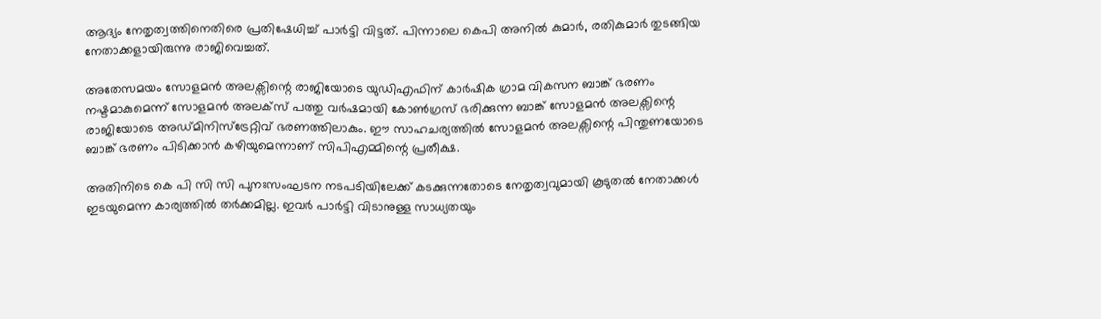ആദ്യം നേതൃത്വത്തിനെതിരെ പ്രതിഷേധിച്ച് പാർട്ടി വിട്ടത്. പിന്നാലെ കെപി അനിൽ കുമാർ, രതികുമാർ തുടങ്ങിയ നേതാക്കളായിരുന്നു രാജിവെച്ചത്.

അതേസമയം സോളമൻ അലക്സിന്റെ രാജിയോടെ യുഡിഎഫിന് കാര്‍ഷിക ഗ്രാമ വികസന ബാങ്ക് ഭരണം നഷ്ടമാകുമെന്ന് സോളമന്‍ അലക്‌സ് പത്തു വർഷമായി കോൺഗ്രസ് ഭരിക്കുന്ന ബാങ്ക് സോളമന്‍ അലക്സിന്റെ രാജിയോടെ അഡ്മിനിസ്ട്രേറ്റിവ് ഭരണത്തിലാകും. ഈ സാഹചര്യത്തില്‍ സോളമൻ അലക്സിന്റെ പിന്തുണയോടെ ബാങ്ക് ഭരണം പിടിക്കാൻ കഴിയുമെന്നാണ് സിപിഎമ്മിന്റെ പ്രതീക്ഷ.

അതിനിടെ കെ പി സി സി പുനഃസംഘടന നടപടിയിലേക്ക് കടക്കുന്നതോടെ നേതൃത്വവുമായി കൂടുതൽ നേതാക്കൾ ഇടയുമെന്ന കാര്യത്തിൽ തർക്കമില്ല. ഇവർ പാർട്ടി വിടാനുള്ള സാധ്യതയും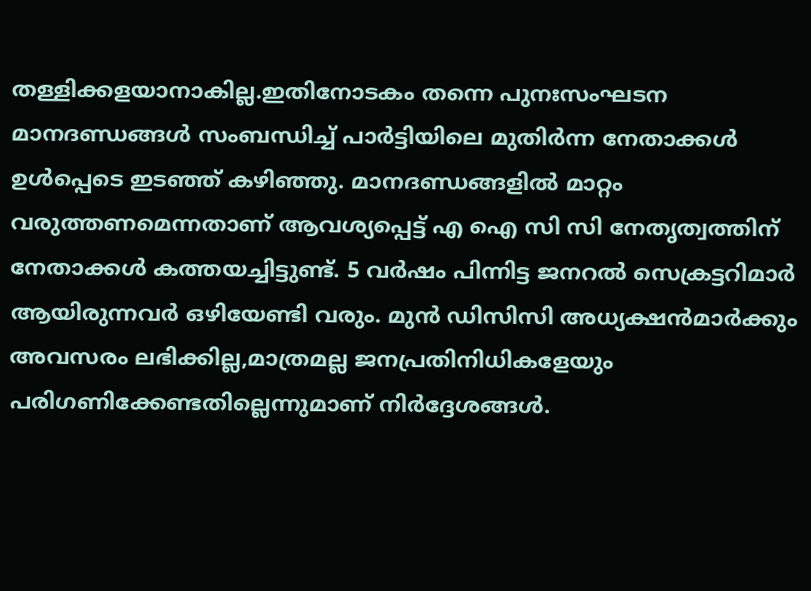തള്ളിക്കളയാനാകില്ല.ഇതിനോടകം തന്നെ പുനഃസംഘടന മാനദണ്ഡങ്ങൾ സംബന്ധിച്ച് പാർട്ടിയിലെ മുതിർന്ന നേതാക്കൾ ഉൾപ്പെടെ ഇടഞ്ഞ് കഴിഞ്ഞു. മാനദണ്ഡങ്ങളിൽ മാറ്റം വരുത്തണമെന്നതാണ് ആവശ്യപ്പെട്ട് എ ഐ സി സി നേതൃത്വത്തിന് നേതാക്കൾ കത്തയച്ചിട്ടുണ്ട്. 5 വർഷം പിന്നിട്ട ജനറൽ സെക്രട്ടറിമാർ ആയിരുന്നവർ ഒഴിയേണ്ടി വരും. മുൻ ഡിസിസി അധ്യക്ഷൻമാർക്കും അവസരം ലഭിക്കില്ല,മാത്രമല്ല ജനപ്രതിനിധികളേയും പരിഗണിക്കേണ്ടതില്ലെന്നുമാണ് നിർദ്ദേശങ്ങൾ.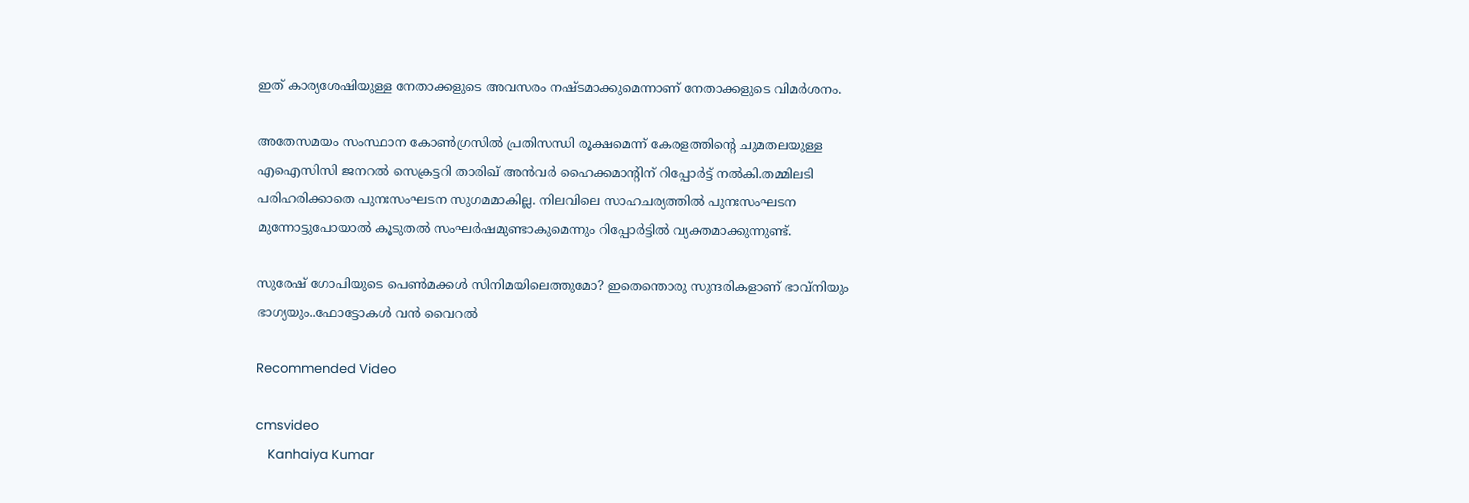ഇത് കാര്യശേഷിയുള്ള നേതാക്കളുടെ അവസരം നഷ്ടമാക്കുമെന്നാണ് നേതാക്കളുടെ വിമർശനം.

അതേസമയം സംസ്ഥാന കോൺഗ്രസിൽ പ്രതിസന്ധി രൂക്ഷമെന്ന്‌ കേരളത്തിന്റെ ചുമതലയുള്ള എഐസിസി ജനറൽ സെക്രട്ടറി താരിഖ്‌ അൻവർ ഹൈക്കമാന്റിന് റിപ്പോർട്ട് നൽകി.തമ്മിലടി പരിഹരിക്കാതെ പുനഃസംഘടന സുഗമമാകില്ല. നിലവിലെ സാഹചര്യത്തിൽ പുനഃസംഘടന മുന്നോട്ടുപോയാൽ കൂടുതൽ സംഘർഷമുണ്ടാകുമെന്നും റിപ്പോർട്ടിൽ വ്യക്തമാക്കുന്നുണ്ട്.

സുരേഷ് ഗോപിയുടെ പെൺമക്കൾ സിനിമയിലെത്തുമോ? ഇതെന്തൊരു സുന്ദരികളാണ് ഭാവ്നിയും ഭാഗ്യയും..ഫോട്ടോകൾ വൻ വൈറൽ

Recommended Video

cmsvideo
    Kanhaiya Kumar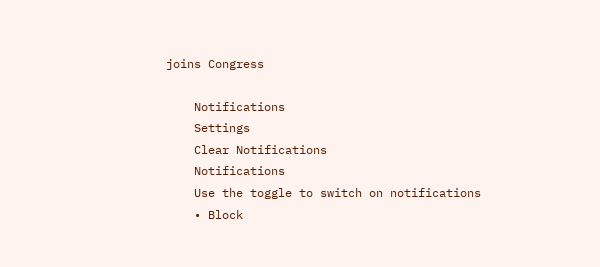joins Congress

    Notifications
    Settings
    Clear Notifications
    Notifications
    Use the toggle to switch on notifications
    • Block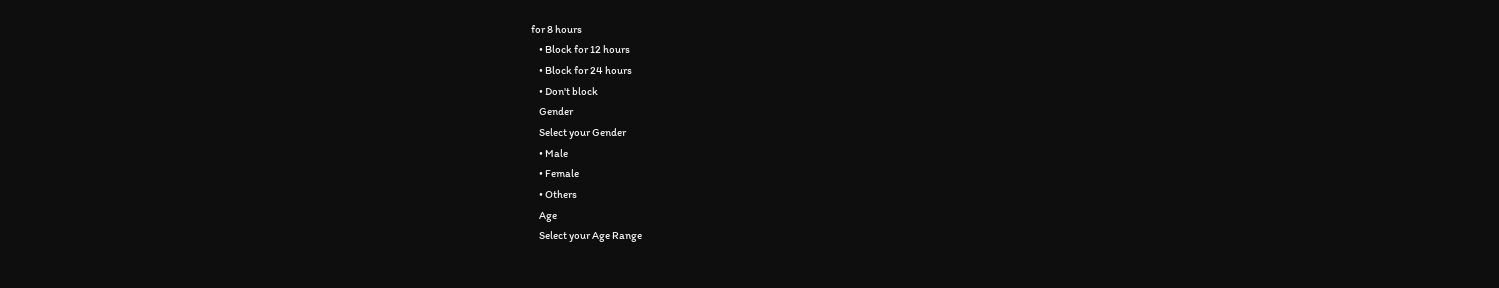for 8 hours
    • Block for 12 hours
    • Block for 24 hours
    • Don't block
    Gender
    Select your Gender
    • Male
    • Female
    • Others
    Age
    Select your Age Range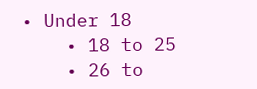• Under 18
    • 18 to 25
    • 26 to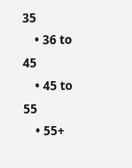35
    • 36 to 45
    • 45 to 55
    • 55+